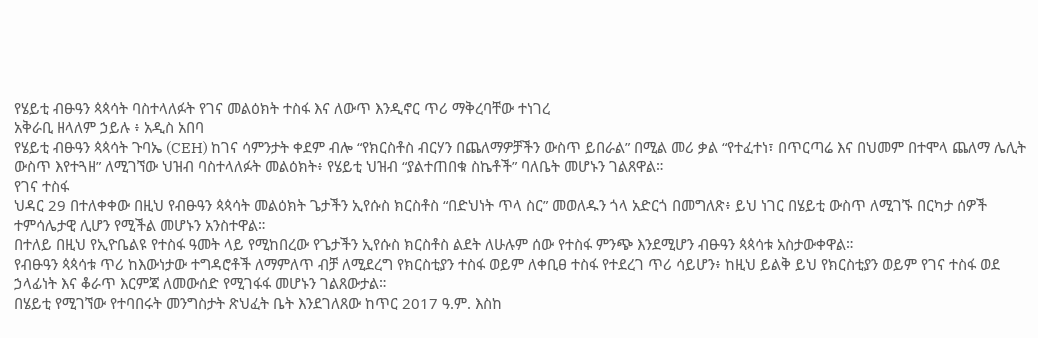የሄይቲ ብፁዓን ጳጳሳት ባስተላለፉት የገና መልዕክት ተስፋ እና ለውጥ እንዲኖር ጥሪ ማቅረባቸው ተነገረ
አቅራቢ ዘላለም ኃይሉ ፥ አዲስ አበባ
የሄይቲ ብፁዓን ጳጳሳት ጉባኤ (CEH) ከገና ሳምንታት ቀደም ብሎ “የክርስቶስ ብርሃን በጨለማዎቻችን ውስጥ ይበራል” በሚል መሪ ቃል “የተፈተነ፣ በጥርጣሬ እና በህመም በተሞላ ጨለማ ሌሊት ውስጥ እየተጓዘ” ለሚገኘው ህዝብ ባስተላለፉት መልዕክት፥ የሄይቲ ህዝብ “ያልተጠበቁ ስኬቶች” ባለቤት መሆኑን ገልጸዋል።
የገና ተስፋ
ህዳር 29 በተለቀቀው በዚህ የብፁዓን ጳጳሳት መልዕክት ጌታችን ኢየሱስ ክርስቶስ “በድህነት ጥላ ስር” መወለዱን ጎላ አድርጎ በመግለጽ፥ ይህ ነገር በሄይቲ ውስጥ ለሚገኙ በርካታ ሰዎች ተምሳሌታዊ ሊሆን የሚችል መሆኑን አንስተዋል።
በተለይ በዚህ የኢዮቤልዩ የተስፋ ዓመት ላይ የሚከበረው የጌታችን ኢየሱስ ክርስቶስ ልደት ለሁሉም ሰው የተስፋ ምንጭ እንደሚሆን ብፁዓን ጳጳሳቱ አስታውቀዋል።
የብፁዓን ጳጳሳቱ ጥሪ ከእውነታው ተግዳሮቶች ለማምለጥ ብቻ ለሚደረግ የክርስቲያን ተስፋ ወይም ለቀቢፀ ተስፋ የተደረገ ጥሪ ሳይሆን፥ ከዚህ ይልቅ ይህ የክርስቲያን ወይም የገና ተስፋ ወደ ኃላፊነት እና ቆራጥ እርምጃ ለመውሰድ የሚገፋፋ መሆኑን ገልጸውታል።
በሄይቲ የሚገኘው የተባበሩት መንግስታት ጽህፈት ቤት እንደገለጸው ከጥር 2017 ዓ.ም. እስከ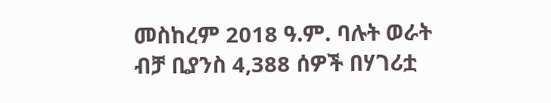መስከረም 2018 ዓ.ም. ባሉት ወራት ብቻ ቢያንስ 4,388 ሰዎች በሃገሪቷ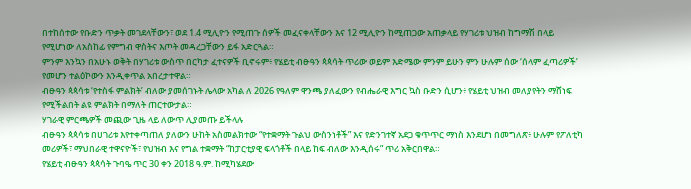በተከሰተው የቡድን ጥቃት መገደላቸውን፣ ወደ 1.4 ሚሊዮን የሚጠጉ ሰዎች መፈናቀላቸውን እና 12 ሚሊዮን ከሚጠጋው አጠቃላይ የሃገሪቱ ህዝብ ከግማሽ በላይ የሚሆነው ለአስከፊ የምግብ ዋስትና እጦት መዳረጋቸውን ይፋ አድርጓል።
ምንም እንኳን በአሁኑ ወቅት በሃገሪቱ ውስጥ በርካታ ፈተናዎች ቢኖሩም፥ የሄይቲ ብፁዓን ጳጳሳት ጥሪው ወይም እድሜው ምንም ይሁን ምን ሁሉም ሰው ‘ሰላም ፈጣሪዎች’ የመሆን ተልዕኮውን እንዲቀጥል አበረታተዋል።
ብፁዓን ጳጳሳቱ ‘የተስፋ ምልክት’ ብለው ያመሰገኑት ሌላው አካል ለ 2026 የዓለም ዋንጫ ያለፈውን የብሔራዊ እግር ኳስ ቡድን ሲሆን፥ የሄይቲ ህዝብ መለያየትን ማሸነፍ የሚችልበት ልዩ ምልክት በማለት ጠርተውታል።
ሃገራዊ ምርጫዎች መጪው ጊዜ ላይ ለውጥ ሊያመጡ ይችላሉ
ብፁዓን ጳጳሳቱ በሀገሪቱ እየተቀጣጠለ ያለውን ሁከት አስመልክተው “የተቋማት ጉልህ ውስንነቶች” እና የድንገተኛ አደጋ ቁጥጥር ማነስ እንደሆነ በመግለጽ፥ ሁሉም የፖለቲካ መሪዎች፣ ማህበራዊ ተዋናዮች፣ የህዝብ እና የግል ተቋማት “ከፓርቲያዊ ፍላጎቶች በላይ ከፍ ብለው እንዲሰሩ” ጥሪ አቅርበዋል።
የሄይቲ ብፁዓን ጳጳሳት ጉባዔ ጥር 30 ቀን 2018 ዓ.ም. ከሚካሄደው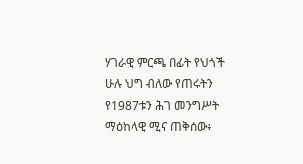ሃገራዊ ምርጫ በፊት የህጎች ሁሉ ህግ ብለው የጠሩትን የ1987ቱን ሕገ መንግሥት ማዕከላዊ ሚና ጠቅሰው፥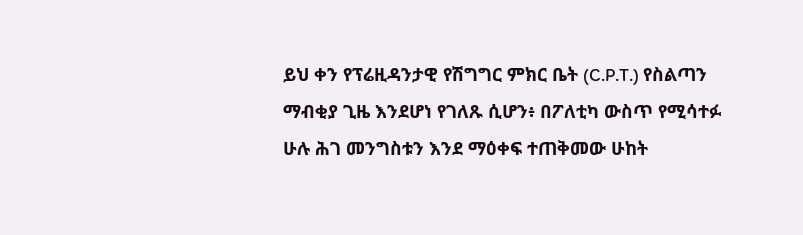ይህ ቀን የፕሬዚዳንታዊ የሽግግር ምክር ቤት (C.P.T.) የስልጣን ማብቂያ ጊዜ እንደሆነ የገለጹ ሲሆን፥ በፖለቲካ ውስጥ የሚሳተፉ ሁሉ ሕገ መንግስቱን እንደ ማዕቀፍ ተጠቅመው ሁከት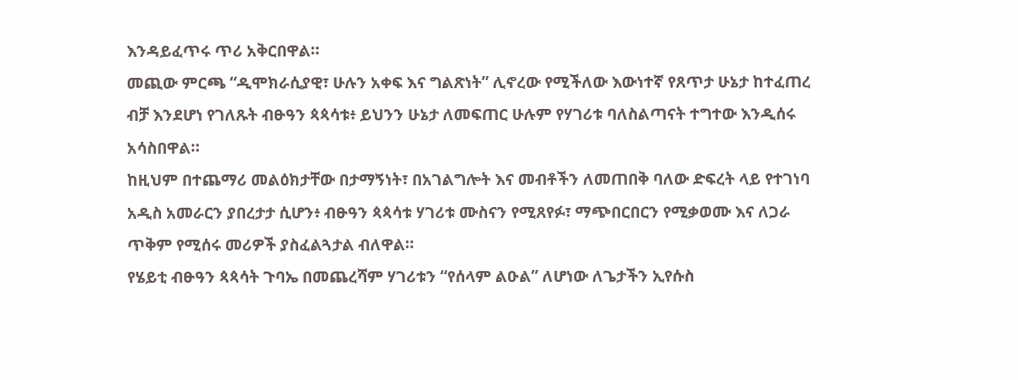እንዳይፈጥሩ ጥሪ አቅርበዋል።
መጪው ምርጫ “ዲሞክራሲያዊ፣ ሁሉን አቀፍ እና ግልጽነት” ሊኖረው የሚችለው እውነተኛ የጸጥታ ሁኔታ ከተፈጠረ ብቻ እንደሆነ የገለጹት ብፁዓን ጳጳሳቱ፥ ይህንን ሁኔታ ለመፍጠር ሁሉም የሃገሪቱ ባለስልጣናት ተግተው እንዲሰሩ አሳስበዋል።
ከዚህም በተጨማሪ መልዕክታቸው በታማኝነት፣ በአገልግሎት እና መብቶችን ለመጠበቅ ባለው ድፍረት ላይ የተገነባ አዲስ አመራርን ያበረታታ ሲሆን፥ ብፁዓን ጳጳሳቱ ሃገሪቱ ሙስናን የሚጸየፉ፣ ማጭበርበርን የሚቃወሙ እና ለጋራ ጥቅም የሚሰሩ መሪዎች ያስፈልጓታል ብለዋል።
የሄይቲ ብፁዓን ጳጳሳት ጉባኤ በመጨረሻም ሃገሪቱን “የሰላም ልዑል” ለሆነው ለጌታችን ኢየሱስ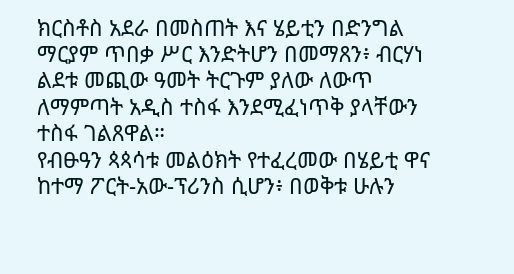ክርስቶስ አደራ በመስጠት እና ሄይቲን በድንግል ማርያም ጥበቃ ሥር እንድትሆን በመማጸን፥ ብርሃነ ልደቱ መጪው ዓመት ትርጉም ያለው ለውጥ ለማምጣት አዲስ ተስፋ እንደሚፈነጥቅ ያላቸውን ተስፋ ገልጸዋል።
የብፁዓን ጳጳሳቱ መልዕክት የተፈረመው በሄይቲ ዋና ከተማ ፖርት-አው-ፕሪንስ ሲሆን፥ በወቅቱ ሁሉን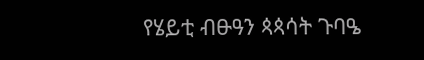የሄይቲ ብፁዓን ጳጳሳት ጉባዔ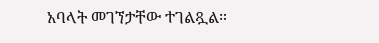አባላት መገኘታቸው ተገልጿል።